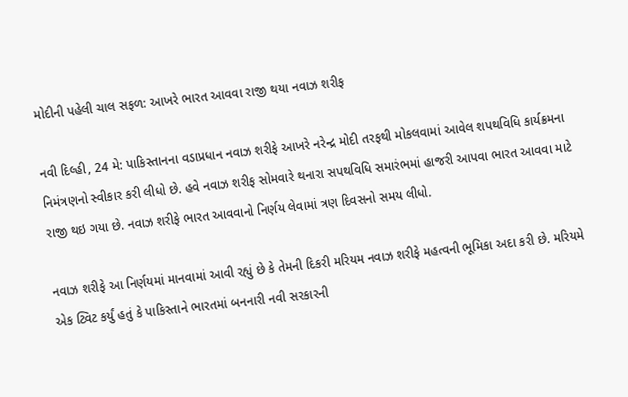મોદીની પહેલી ચાલ સફળ: આખરે ભારત આવવા રાજી થયા નવાઝ શરીફ

નવી દિલ્હી, 24 મે: પાકિસ્તાનના વડાપ્રધાન નવાઝ શરીફે આખરે નરેન્દ્ર મોદી તરફથી મોકલવામાં આવેલ શપથવિધિ કાર્યક્રમના નિમંત્રણનો સ્વીકાર કરી લીધો છે. હવે નવાઝ શરીફ સોમવારે થનારા સપથવિધિ સમારંભમાં હાજરી આપવા ભારત આવવા માટે રાજી થઇ ગયા છે. નવાઝ શરીફે ભારત આવવાનો નિર્ણય લેવામાં ત્રણ દિવસનો સમય લીધો.

નવાઝ શરીફે આ નિર્ણયમાં માનવામાં આવી રહ્યું છે કે તેમની દિકરી મરિયમ નવાઝ શરીફે મહત્વની ભૂમિકા અદા કરી છે. મરિયમે એક ટ્વિટ કર્યું હતું કે પાકિસ્તાને ભારતમાં બનનારી નવી સરકારની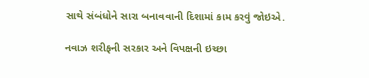સાથે સંબંધોને સારા બનાવવાની દિશામાં કામ કરવું જોઇએ.

નવાઝ શરીફની સરકાર અને વિપક્ષની ઇચ્છા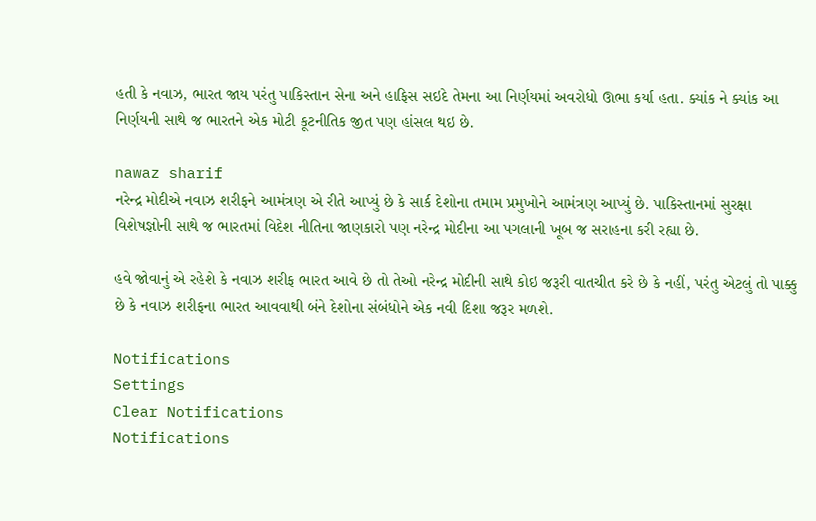હતી કે નવાઝ, ભારત જાય પરંતુ પાકિસ્તાન સેના અને હાફિસ સઇદે તેમના આ નિર્ણયમાં અવરોધો ઊભા કર્યા હતા. ક્યાંક ને ક્યાંક આ નિર્ણયની સાથે જ ભારતને એક મોટી કૂટનીતિક જીત પણ હાંસલ થઇ છે.

nawaz sharif
નરેન્દ્ર મોદીએ નવાઝ શરીફને આમંત્રણ એ રીતે આપ્યું છે કે સાર્ક દેશોના તમામ પ્રમુખોને આમંત્રણ આપ્યું છે. પાકિસ્તાનમાં સુરક્ષા વિશેષજ્ઞોની સાથે જ ભારતમાં વિદેશ નીતિના જાણકારો પણ નરેન્દ્ર મોદીના આ પગલાની ખૂબ જ સરાહના કરી રહ્યા છે.

હવે જોવાનું એ રહેશે કે નવાઝ શરીફ ભારત આવે છે તો તેઓ નરેન્દ્ર મોદીની સાથે કોઇ જરૂરી વાતચીત કરે છે કે નહીં, પરંતુ એટલું તો પાક્કુ છે કે નવાઝ શરીફના ભારત આવવાથી બંને દેશોના સંબંધોને એક નવી દિશા જરૂર મળશે.

Notifications
Settings
Clear Notifications
Notifications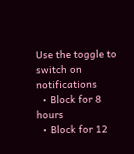Use the toggle to switch on notifications
  • Block for 8 hours
  • Block for 12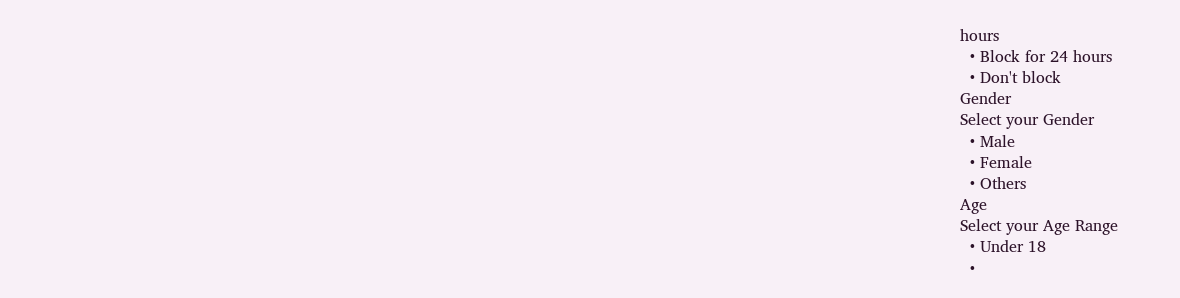hours
  • Block for 24 hours
  • Don't block
Gender
Select your Gender
  • Male
  • Female
  • Others
Age
Select your Age Range
  • Under 18
  •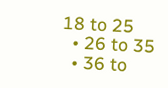18 to 25
  • 26 to 35
  • 36 to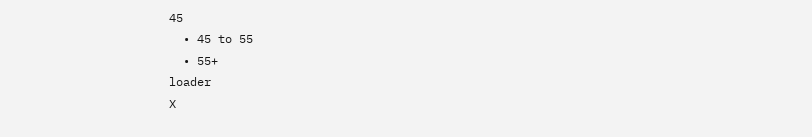45
  • 45 to 55
  • 55+
loader
X